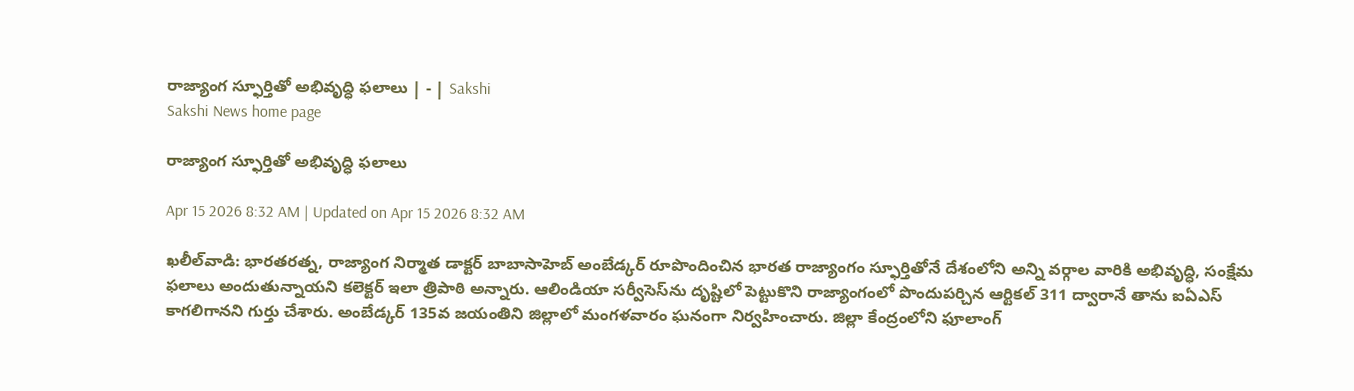రాజ్యాంగ స్ఫూర్తితో అభివృద్ధి ఫలాలు | - | Sakshi
Sakshi News home page

రాజ్యాంగ స్ఫూర్తితో అభివృద్ధి ఫలాలు

Apr 15 2026 8:32 AM | Updated on Apr 15 2026 8:32 AM

ఖలీల్‌వాడి: భారతరత్న, రాజ్యాంగ నిర్మాత డాక్టర్‌ బాబాసాహెబ్‌ అంబేడ్కర్‌ రూపొందించిన భారత రాజ్యాంగం స్ఫూర్తితోనే దేశంలోని అన్ని వర్గాల వారికి అభివృద్ధి, సంక్షేమ ఫలాలు అందుతున్నాయని కలెక్టర్‌ ఇలా త్రిపాఠి అన్నారు. ఆలిండియా సర్వీసెస్‌ను దృష్టిలో పెట్టుకొని రాజ్యాంగంలో పొందుపర్చిన ఆర్టికల్‌ 311 ద్వారానే తాను ఐఏఎస్‌ కాగలిగానని గుర్తు చేశారు. అంబేడ్కర్‌ 135వ జయంతిని జిల్లాలో మంగళవారం ఘనంగా నిర్వహించారు. జిల్లా కేంద్రంలోని ఫూలాంగ్‌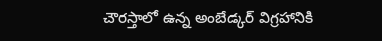చౌరస్తాలో ఉన్న అంబేడ్కర్‌ విగ్రహానికి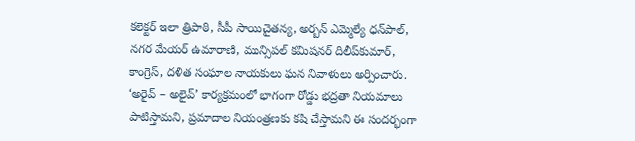కలెక్టర్‌ ఇలా త్రిపాఠి, సీపీ సాయిచైతన్య, అర్బన్‌ ఎమ్మెల్యే ధన్‌పాల్‌, నగర మేయర్‌ ఉమారాణి, మున్సిపల్‌ కమిషనర్‌ దిలీప్‌కుమార్‌, కాంగ్రెస్‌, దళిత సంఘాల నాయకులు ఘన నివాళులు అర్పించారు. ‘అరైవ్‌ – అలైవ్‌’ కార్యక్రమంలో భాగంగా రోడ్డు భద్రతా నియమాలు పాటిస్తామని, ప్రమాదాల నియంత్రణకు కషి చేస్తామని ఈ సందర్భంగా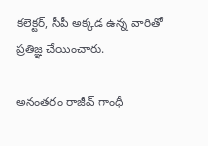కలెక్టర్‌, సీపీ అక్కడ ఉన్న వారితో ప్రతిజ్ఞ చేయించారు.

అనంతరం రాజీవ్‌ గాంధీ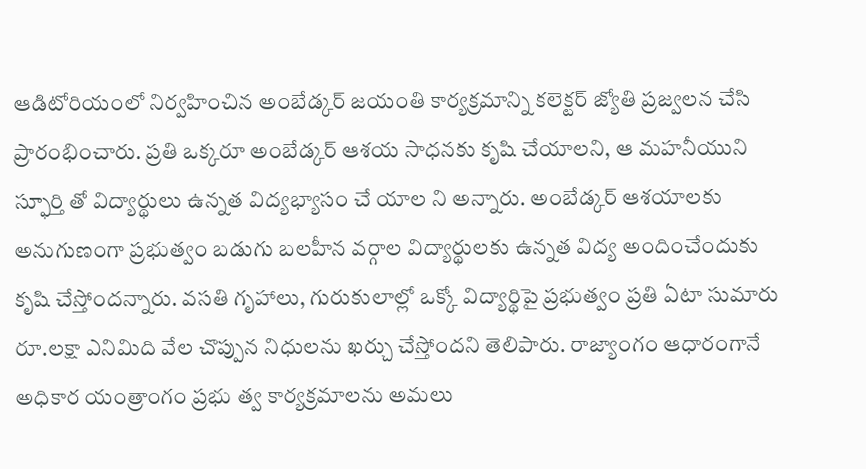ఆడిటోరియంలో నిర్వహించిన అంబేడ్కర్‌ జయంతి కార్యక్రమాన్ని కలెక్టర్‌ జ్యోతి ప్రజ్వలన చేసి ప్రారంభించారు. ప్రతి ఒక్కరూ అంబేడ్కర్‌ ఆశయ సాధనకు కృషి చేయాలని, ఆ మహనీయుని స్ఫూర్తి తో విద్యార్థులు ఉన్నత విద్యభ్యాసం చే యాల ని అన్నారు. అంబేడ్కర్‌ ఆశయాలకు అనుగుణంగా ప్రభుత్వం బడుగు బలహీన వర్గాల విద్యార్థులకు ఉన్నత విద్య అందించేందుకు కృషి చేస్తోందన్నారు. వసతి గృహాలు, గురుకులాల్లో ఒక్కో విద్యార్థిపై ప్రభుత్వం ప్రతి ఏటా సుమారు రూ.లక్షా ఎనిమిది వేల చొప్పున నిధులను ఖర్చు చేస్తోందని తెలిపారు. రాజ్యాంగం ఆధారంగానే అధికార యంత్రాంగం ప్రభు త్వ కార్యక్రమాలను అమలు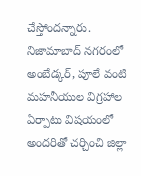చేస్తోందన్నారు. నిజామాబాద్‌ నగరంలో అంబేడ్కర్‌, పూలే వంటి మహనీయుల విగ్రహాల ఏర్పాటు విషయంలో అందరితో చర్చించి జిల్లా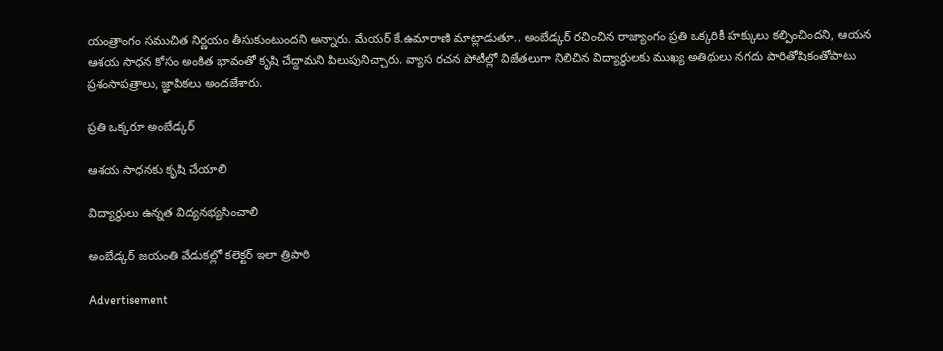యంత్రాంగం సముచిత నిర్ణయం తీసుకుంటుందని అన్నారు. మేయర్‌ కే.ఉమారాణి మాట్లాడుతూ.. అంబేడ్కర్‌ రచించిన రాజ్యాంగం ప్రతి ఒక్కరికీ హక్కులు కల్పించిందని, ఆయన ఆశయ సాధన కోసం అంకిత భావంతో కృషి చేద్దామని పిలుపునిచ్చారు. వ్యాస రచన పోటీల్లో విజేతలుగా నిలిచిన విద్యార్థులకు ముఖ్య అతిథులు నగదు పారితోషికంతోపాటు ప్రశంసాపత్రాలు, జ్ఞాపికలు అందజేశారు.

ప్రతి ఒక్కరూ అంబేడ్కర్‌

ఆశయ సాధనకు కృషి చేయాలి

విద్యార్థులు ఉన్నత విద్యనభ్యసించాలి

అంబేడ్కర్‌ జయంతి వేడుకల్లో కలెక్టర్‌ ఇలా త్రిపాఠి

Advertisement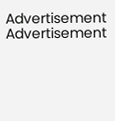Advertisement
Advertisement